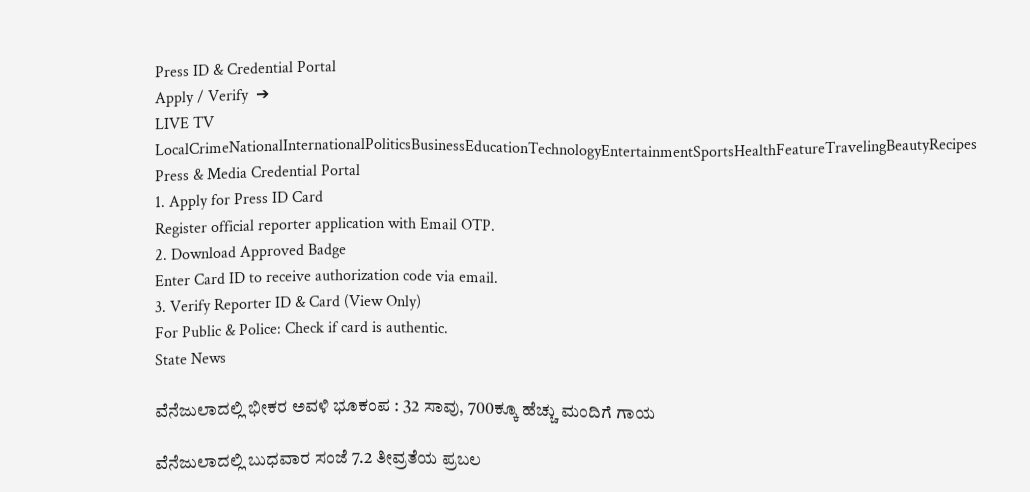Press ID & Credential Portal
Apply / Verify  ➔
LIVE TV LocalCrimeNationalInternationalPoliticsBusinessEducationTechnologyEntertainmentSportsHealthFeatureTravelingBeautyRecipes
Press & Media Credential Portal
1. Apply for Press ID Card
Register official reporter application with Email OTP.
2. Download Approved Badge
Enter Card ID to receive authorization code via email.
3. Verify Reporter ID & Card (View Only)
For Public & Police: Check if card is authentic.
State News

ವೆನೆಜುಲಾದಲ್ಲಿ ಭೀಕರ ಅವಳಿ ಭೂಕಂಪ : 32 ಸಾವು, 700ಕ್ಕೂ ಹೆಚ್ಚು ಮಂದಿಗೆ ಗಾಯ

ವೆನೆಜುಲಾದಲ್ಲಿ ಬುಧವಾರ ಸಂಜೆ 7.2 ತೀವ್ರತೆಯ ಪ್ರಬಲ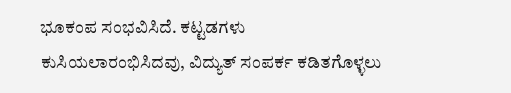ಭೂಕಂಪ ಸಂಭವಿಸಿದೆ. ಕಟ್ಟಡಗಳು ಕುಸಿಯಲಾರಂಭಿಸಿದವು, ವಿದ್ಯುತ್ ಸಂಪರ್ಕ ಕಡಿತಗೊಳ್ಳಲು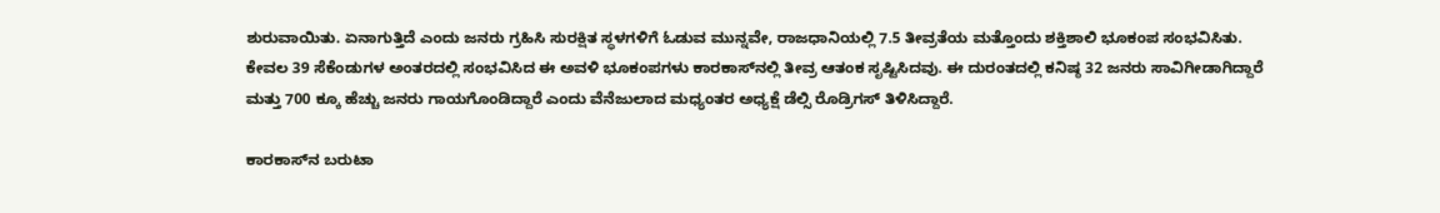ಶುರುವಾಯಿತು. ಏನಾಗುತ್ತಿದೆ ಎಂದು ಜನರು ಗ್ರಹಿಸಿ ಸುರಕ್ಷಿತ ಸ್ಥಳಗಳಿಗೆ ಓಡುವ ಮುನ್ನವೇ, ರಾಜಧಾನಿಯಲ್ಲಿ 7.5 ತೀವ್ರತೆಯ ಮತ್ತೊಂದು ಶಕ್ತಿಶಾಲಿ ಭೂಕಂಪ ಸಂಭವಿಸಿತು. ಕೇವಲ 39 ಸೆಕೆಂಡುಗಳ ಅಂತರದಲ್ಲಿ ಸಂಭವಿಸಿದ ಈ ಅವಳಿ ಭೂಕಂಪಗಳು ಕಾರಕಾಸ್‌ನಲ್ಲಿ ತೀವ್ರ ಆತಂಕ ಸೃಷ್ಟಿಸಿದವು. ಈ ದುರಂತದಲ್ಲಿ ಕನಿಷ್ಠ 32 ಜನರು ಸಾವಿಗೀಡಾಗಿದ್ದಾರೆ ಮತ್ತು 700 ಕ್ಕೂ ಹೆಚ್ಚು ಜನರು ಗಾಯಗೊಂಡಿದ್ದಾರೆ ಎಂದು ವೆನೆಜುಲಾದ ಮಧ್ಯಂತರ ಅಧ್ಯಕ್ಷೆ ಡೆಲ್ಸಿ ರೊಡ್ರಿಗಸ್ ತಿಳಿಸಿದ್ದಾರೆ.

ಕಾರಕಾಸ್‌ನ ಬರುಟಾ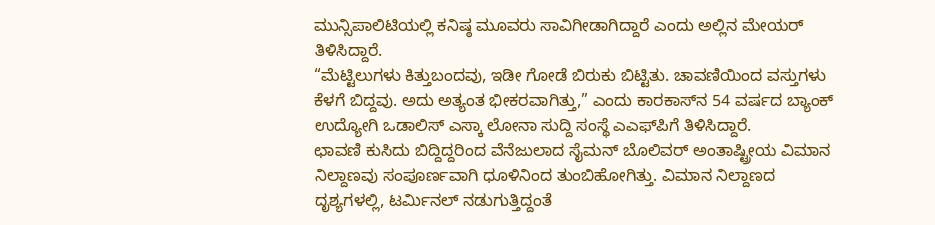ಮುನ್ಸಿಪಾಲಿಟಿಯಲ್ಲಿ ಕನಿಷ್ಠ ಮೂವರು ಸಾವಿಗೀಡಾಗಿದ್ದಾರೆ ಎಂದು ಅಲ್ಲಿನ ಮೇಯರ್ ತಿಳಿಸಿದ್ದಾರೆ.
“ಮೆಟ್ಟಿಲುಗಳು ಕಿತ್ತುಬಂದವು, ಇಡೀ ಗೋಡೆ ಬಿರುಕು ಬಿಟ್ಟಿತು. ಚಾವಣಿಯಿಂದ ವಸ್ತುಗಳು ಕೆಳಗೆ ಬಿದ್ದವು. ಅದು ಅತ್ಯಂತ ಭೀಕರವಾಗಿತ್ತು,” ಎಂದು ಕಾರಕಾಸ್‌ನ 54 ವರ್ಷದ ಬ್ಯಾಂಕ್ ಉದ್ಯೋಗಿ ಒಡಾಲಿಸ್ ಎಸ್ಕಾ ಲೋನಾ ಸುದ್ದಿ ಸಂಸ್ಥೆ ಎಎಫ್‌ಪಿಗೆ ತಿಳಿಸಿದ್ದಾರೆ.
ಛಾವಣಿ ಕುಸಿದು ಬಿದ್ದಿದ್ದರಿಂದ ವೆನೆಜುಲಾದ ಸೈಮನ್ ಬೊಲಿವರ್ ಅಂತಾಷ್ಟ್ರೀಯ ವಿಮಾನ ನಿಲ್ದಾಣವು ಸಂಪೂರ್ಣವಾಗಿ ಧೂಳಿನಿಂದ ತುಂಬಿಹೋಗಿತ್ತು. ವಿಮಾನ ನಿಲ್ದಾಣದ ದೃಶ್ಯಗಳಲ್ಲಿ, ಟರ್ಮಿನಲ್ ನಡುಗುತ್ತಿದ್ದಂತೆ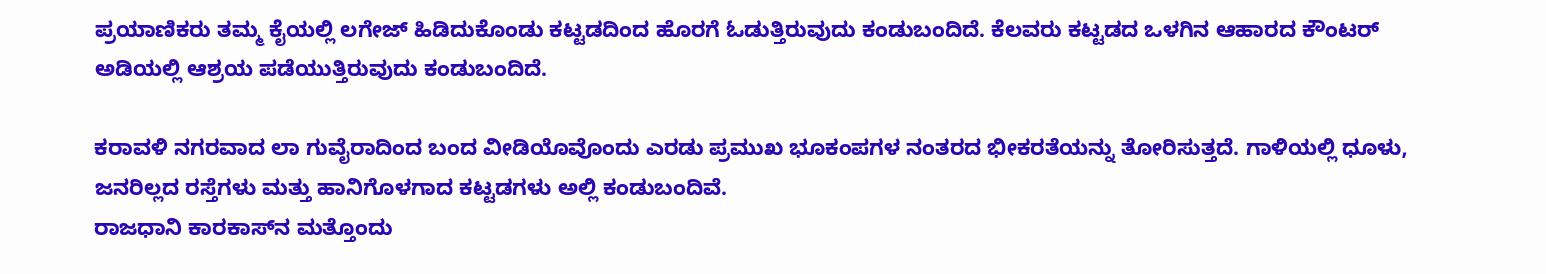ಪ್ರಯಾಣಿಕರು ತಮ್ಮ ಕೈಯಲ್ಲಿ ಲಗೇಜ್ ಹಿಡಿದುಕೊಂಡು ಕಟ್ಟಡದಿಂದ ಹೊರಗೆ ಓಡುತ್ತಿರುವುದು ಕಂಡುಬಂದಿದೆ. ಕೆಲವರು ಕಟ್ಟಡದ ಒಳಗಿನ ಆಹಾರದ ಕೌಂಟರ್ ಅಡಿಯಲ್ಲಿ ಆಶ್ರಯ ಪಡೆಯುತ್ತಿರುವುದು ಕಂಡುಬಂದಿದೆ.

ಕರಾವಳಿ ನಗರವಾದ ಲಾ ಗುವೈರಾದಿಂದ ಬಂದ ವೀಡಿಯೊವೊಂದು ಎರಡು ಪ್ರಮುಖ ಭೂಕಂಪಗಳ ನಂತರದ ಭೀಕರತೆಯನ್ನು ತೋರಿಸುತ್ತದೆ. ಗಾಳಿಯಲ್ಲಿ ಧೂಳು, ಜನರಿಲ್ಲದ ರಸ್ತೆಗಳು ಮತ್ತು ಹಾನಿಗೊಳಗಾದ ಕಟ್ಟಡಗಳು ಅಲ್ಲಿ ಕಂಡುಬಂದಿವೆ.
ರಾಜಧಾನಿ ಕಾರಕಾಸ್‌ನ ಮತ್ತೊಂದು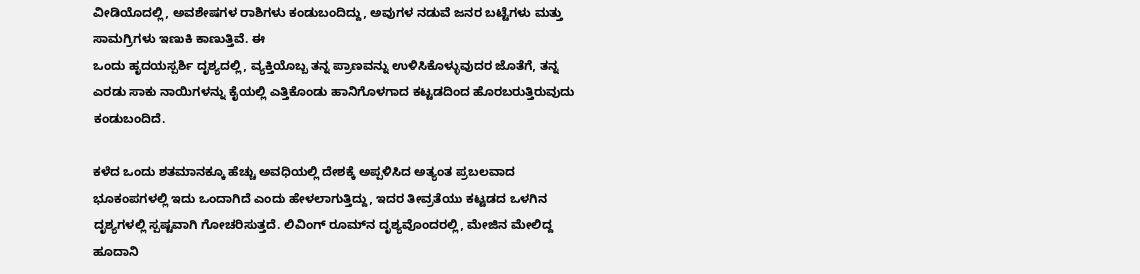ವೀಡಿಯೊದಲ್ಲಿ, ಅವಶೇಷಗಳ ರಾಶಿಗಳು ಕಂಡುಬಂದಿದ್ದು, ಅವುಗಳ ನಡುವೆ ಜನರ ಬಟ್ಟೆಗಳು ಮತ್ತು ಸಾಮಗ್ರಿಗಳು ಇಣುಕಿ ಕಾಣುತ್ತಿವೆ. ಈ
ಒಂದು ಹೃದಯಸ್ಪರ್ಶಿ ದೃಶ್ಯದಲ್ಲಿ, ವ್ಯಕ್ತಿಯೊಬ್ಬ ತನ್ನ ಪ್ರಾಣವನ್ನು ಉಳಿಸಿಕೊಳ್ಳುವುದರ ಜೊತೆಗೆ, ತನ್ನ ಎರಡು ಸಾಕು ನಾಯಿಗಳನ್ನು ಕೈಯಲ್ಲಿ ಎತ್ತಿಕೊಂಡು ಹಾನಿಗೊಳಗಾದ ಕಟ್ಟಡದಿಂದ ಹೊರಬರುತ್ತಿರುವುದು ಕಂಡುಬಂದಿದೆ.

ಕಳೆದ ಒಂದು ಶತಮಾನಕ್ಕೂ ಹೆಚ್ಚು ಅವಧಿಯಲ್ಲಿ ದೇಶಕ್ಕೆ ಅಪ್ಪಳಿಸಿದ ಅತ್ಯಂತ ಪ್ರಬಲವಾದ ಭೂಕಂಪಗಳಲ್ಲಿ ಇದು ಒಂದಾಗಿದೆ ಎಂದು ಹೇಳಲಾಗುತ್ತಿದ್ದು, ಇದರ ತೀವ್ರತೆಯು ಕಟ್ಟಡದ ಒಳಗಿನ ದೃಶ್ಯಗಳಲ್ಲಿ ಸ್ಪಷ್ಟವಾಗಿ ಗೋಚರಿಸುತ್ತದೆ. ಲಿವಿಂಗ್ ರೂಮ್‌ನ ದೃಶ್ಯವೊಂದರಲ್ಲಿ, ಮೇಜಿನ ಮೇಲಿದ್ದ ಹೂದಾನಿ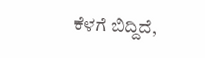ಕೆಳಗೆ ಬಿದ್ದಿದೆ,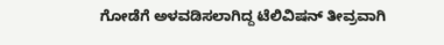ಗೋಡೆಗೆ ಅಳವಡಿಸಲಾಗಿದ್ದ ಟೆಲಿವಿಷನ್ ತೀವ್ರವಾಗಿ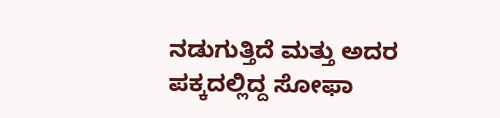ನಡುಗುತ್ತಿದೆ ಮತ್ತು ಅದರ ಪಕ್ಕದಲ್ಲಿದ್ದ ಸೋಫಾ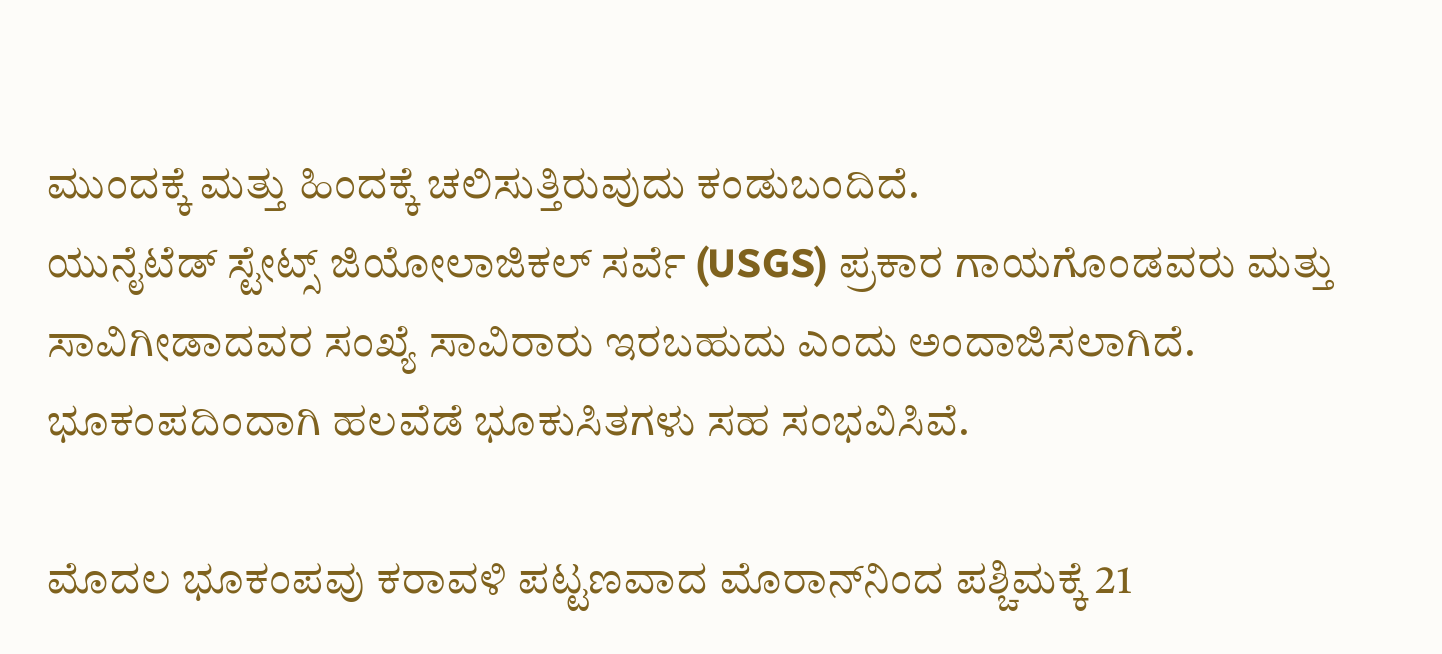ಮುಂದಕ್ಕೆ ಮತ್ತು ಹಿಂದಕ್ಕೆ ಚಲಿಸುತ್ತಿರುವುದು ಕಂಡುಬಂದಿದೆ.
ಯುನೈಟೆಡ್ ಸ್ಟೇಟ್ಸ್ ಜಿಯೋಲಾಜಿಕಲ್ ಸರ್ವೆ (USGS) ಪ್ರಕಾರ ಗಾಯಗೊಂಡವರು ಮತ್ತು ಸಾವಿಗೀಡಾದವರ ಸಂಖ್ಯೆ ಸಾವಿರಾರು ಇರಬಹುದು ಎಂದು ಅಂದಾಜಿಸಲಾಗಿದೆ. ಭೂಕಂಪದಿಂದಾಗಿ ಹಲವೆಡೆ ಭೂಕುಸಿತಗಳು ಸಹ ಸಂಭವಿಸಿವೆ.

ಮೊದಲ ಭೂಕಂಪವು ಕರಾವಳಿ ಪಟ್ಟಣವಾದ ಮೊರಾನ್‌ನಿಂದ ಪಶ್ಚಿಮಕ್ಕೆ 21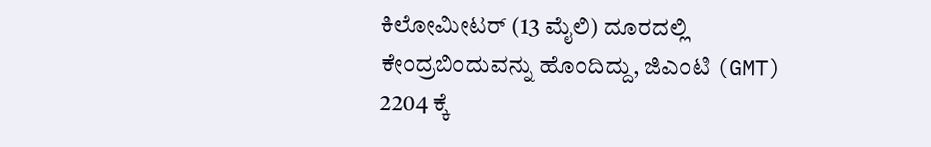ಕಿಲೋಮೀಟರ್ (13 ಮೈಲಿ) ದೂರದಲ್ಲಿ ಕೇಂದ್ರಬಿಂದುವನ್ನು ಹೊಂದಿದ್ದು, ಜಿಎಂಟಿ (GMT) 2204 ಕ್ಕೆ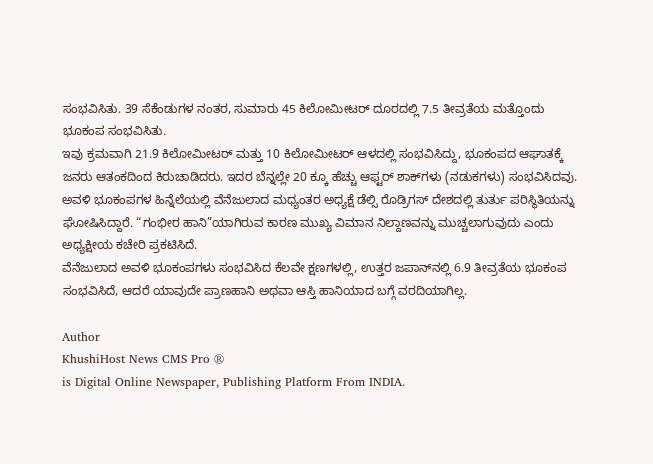ಸಂಭವಿಸಿತು. 39 ಸೆಕೆಂಡುಗಳ ನಂತರ, ಸುಮಾರು 45 ಕಿಲೋಮೀಟರ್ ದೂರದಲ್ಲಿ 7.5 ತೀವ್ರತೆಯ ಮತ್ತೊಂದು ಭೂಕಂಪ ಸಂಭವಿಸಿತು.
ಇವು ಕ್ರಮವಾಗಿ 21.9 ಕಿಲೋಮೀಟರ್ ಮತ್ತು 10 ಕಿಲೋಮೀಟರ್ ಆಳದಲ್ಲಿ ಸಂಭವಿಸಿದ್ದು, ಭೂಕಂಪದ ಆಘಾತಕ್ಕೆ ಜನರು ಆತಂಕದಿಂದ ಕಿರುಚಾಡಿದರು. ಇದರ ಬೆನ್ನಲ್ಲೇ 20 ಕ್ಕೂ ಹೆಚ್ಚು ಆಫ್ಟರ್ ಶಾಕ್‌ಗಳು (ನಡುಕಗಳು) ಸಂಭವಿಸಿದವು.
ಅವಳಿ ಭೂಕಂಪಗಳ ಹಿನ್ನೆಲೆಯಲ್ಲಿ ವೆನೆಜುಲಾದ ಮಧ್ಯಂತರ ಅಧ್ಯಕ್ಷೆ ಡೆಲ್ಸಿ ರೊಡ್ರಿಗಸ್ ದೇಶದಲ್ಲಿ ತುರ್ತು ಪರಿಸ್ಥಿತಿಯನ್ನು ಘೋಷಿಸಿದ್ದಾರೆ. “ಗಂಭೀರ ಹಾನಿ”ಯಾಗಿರುವ ಕಾರಣ ಮುಖ್ಯ ವಿಮಾನ ನಿಲ್ದಾಣವನ್ನು ಮುಚ್ಚಲಾಗುವುದು ಎಂದು ಅಧ್ಯಕ್ಷೀಯ ಕಚೇರಿ ಪ್ರಕಟಿಸಿದೆ.
ವೆನೆಜುಲಾದ ಅವಳಿ ಭೂಕಂಪಗಳು ಸಂಭವಿಸಿದ ಕೆಲವೇ ಕ್ಷಣಗಳಲ್ಲಿ, ಉತ್ತರ ಜಪಾನ್‌ನಲ್ಲಿ 6.9 ತೀವ್ರತೆಯ ಭೂಕಂಪ ಸಂಭವಿಸಿದೆ, ಆದರೆ ಯಾವುದೇ ಪ್ರಾಣಹಾನಿ ಅಥವಾ ಆಸ್ತಿ ಹಾನಿಯಾದ ಬಗ್ಗೆ ವರದಿಯಾಗಿಲ್ಲ.

Author
KhushiHost News CMS Pro ®
is Digital Online Newspaper, Publishing Platform From INDIA.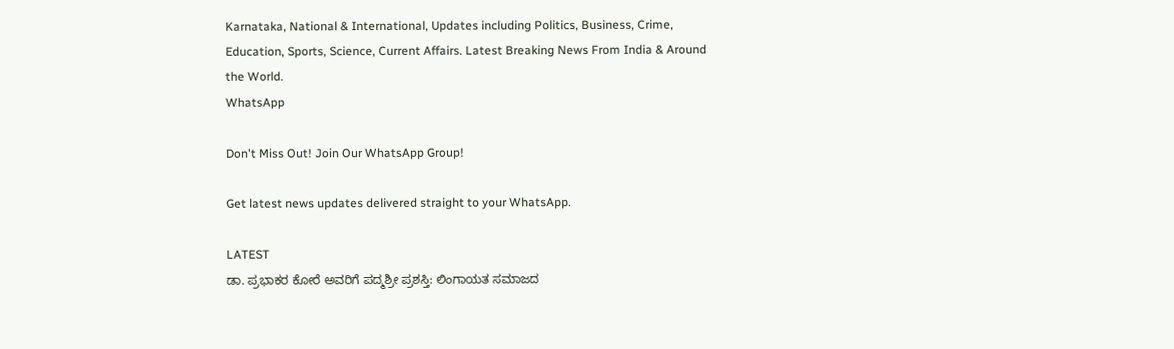Karnataka, National & International, Updates including Politics, Business, Crime, Education, Sports, Science, Current Affairs. Latest Breaking News From India & Around the World.
WhatsApp

Don't Miss Out! Join Our WhatsApp Group!

Get latest news updates delivered straight to your WhatsApp.

LATEST
ಡಾ. ಪ್ರಭಾಕರ ಕೋರೆ ಅವರಿಗೆ ಪದ್ಮಶ್ರೀ ಪ್ರಶಸ್ತಿ: ಲಿಂಗಾಯತ ಸಮಾಜದ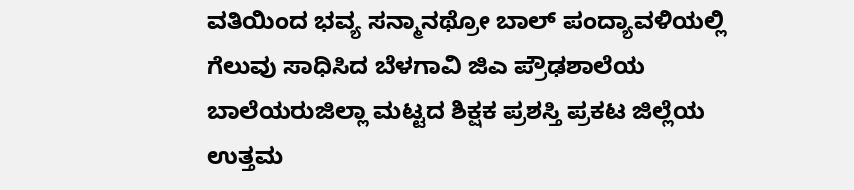ವತಿಯಿಂದ ಭವ್ಯ ಸನ್ಮಾನಥ್ರೋ ಬಾಲ್ ಪಂದ್ಯಾವಳಿಯಲ್ಲಿ ಗೆಲುವು ಸಾಧಿಸಿದ ಬೆಳಗಾವಿ ಜಿಎ ಪ್ರೌಢಶಾಲೆಯ ಬಾಲೆಯರುಜಿಲ್ಲಾ ಮಟ್ಟದ ಶಿಕ್ಷಕ ಪ್ರಶಸ್ತಿ ಪ್ರಕಟ ಜಿಲ್ಲೆಯ ಉತ್ತಮ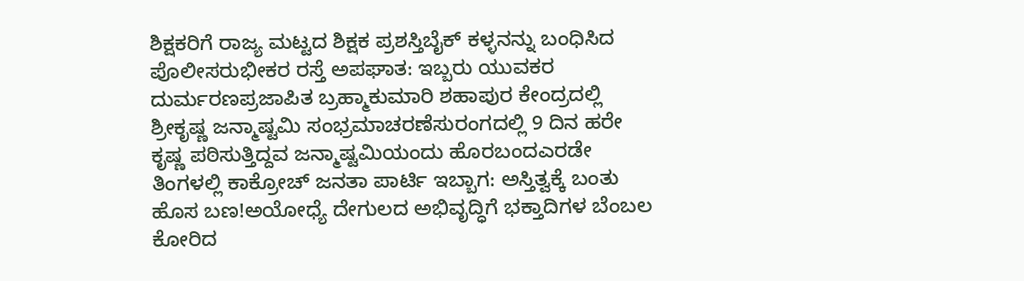ಶಿಕ್ಷಕರಿಗೆ ರಾಜ್ಯ ಮಟ್ಟದ ಶಿಕ್ಷಕ ಪ್ರಶಸ್ತಿಬೈಕ್ ಕಳ್ಳನನ್ನು ಬಂಧಿಸಿದ ಪೊಲೀಸರುಭೀಕರ ರಸ್ತೆ ಅಪಘಾತ: ಇಬ್ಬರು ಯುವಕರ ದುರ್ಮರಣಪ್ರಜಾಪಿತ ಬ್ರಹ್ಮಾಕುಮಾರಿ ಶಹಾಪುರ ಕೇಂದ್ರದಲ್ಲಿ ಶ್ರೀಕೃಷ್ಣ ಜನ್ಮಾಷ್ಟಮಿ ಸಂಭ್ರಮಾಚರಣೆಸುರಂಗದಲ್ಲಿ 9 ದಿನ ಹರೇ ಕೃಷ್ಣ ಪಠಿಸುತ್ತಿದ್ದವ ಜನ್ಮಾಷ್ಟಮಿಯಂದು ಹೊರಬಂದಎರಡೇ ತಿಂಗಳಲ್ಲಿ ಕಾಕ್ರೋಚ್ ಜನತಾ ಪಾರ್ಟಿ ಇಬ್ಬಾಗ: ಅಸ್ತಿತ್ವಕ್ಕೆ ಬಂತು ಹೊಸ ಬಣ!ಅಯೋಧ್ಯೆ ದೇಗುಲದ ಅಭಿವೃದ್ಧಿಗೆ ಭಕ್ತಾದಿಗಳ ಬೆಂಬಲ ಕೋರಿದ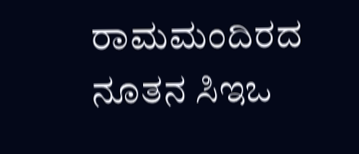ರಾಮಮಂದಿರದ ನೂತನ ಸಿಇಒ